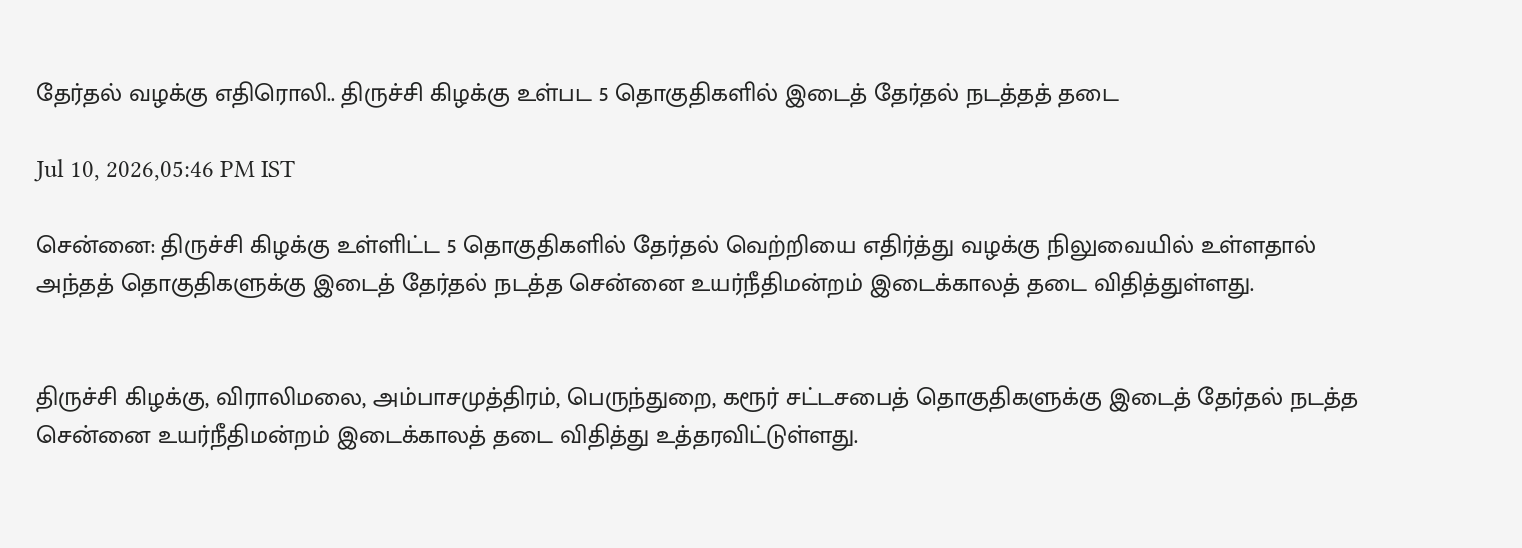தேர்தல் வழக்கு எதிரொலி.. திருச்சி கிழக்கு உள்பட 5 தொகுதிகளில் இடைத் தேர்தல் நடத்தத் தடை

Jul 10, 2026,05:46 PM IST

சென்னை: திருச்சி கிழக்கு உள்ளிட்ட 5 தொகுதிகளில் தேர்தல் வெற்றியை எதிர்த்து வழக்கு நிலுவையில் உள்ளதால் அந்தத் தொகுதிகளுக்கு இடைத் தேர்தல் நடத்த சென்னை உயர்நீதிமன்றம் இடைக்காலத் தடை விதித்துள்ளது.


திருச்சி கிழக்கு, விராலிமலை, அம்பாசமுத்திரம், பெருந்துறை, கரூர் சட்டசபைத் தொகுதிகளுக்கு இடைத் தேர்தல் நடத்த சென்னை உயர்நீதிமன்றம் இடைக்காலத் தடை விதித்து உத்தரவிட்டுள்ளது.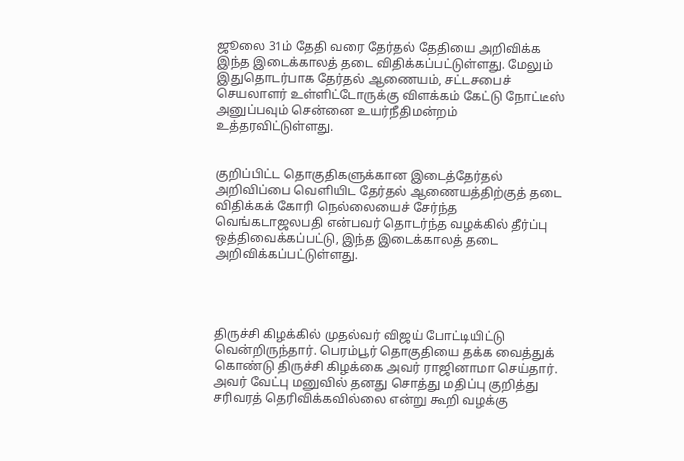ஜூலை 31ம் தேதி வரை தேர்தல் தேதியை அறிவிக்க இந்த இடைக்காலத் தடை விதிக்கப்பட்டுள்ளது. மேலும் இதுதொடர்பாக தேர்தல் ஆணையம், சட்டசபைச் செயலாளர் உள்ளிட்டோருக்கு விளக்கம் கேட்டு நோட்டீஸ் அனுப்பவும் சென்னை உயர்நீதிமன்றம் உத்தரவிட்டுள்ளது.


குறிப்பிட்ட தொகுதிகளுக்கான இடைத்தேர்தல் அறிவிப்பை வெளியிட தேர்தல் ஆணையத்திற்குத் தடை விதிக்கக் கோரி நெல்லையைச் சேர்ந்த வெங்கடாஜலபதி என்பவர் தொடர்ந்த வழக்கில் தீர்ப்பு ஒத்திவைக்கப்பட்டு, இந்த இடைக்காலத் தடை அறிவிக்கப்பட்டுள்ளது.




திருச்சி கிழக்கில் முதல்வர் விஜய் போட்டியிட்டு வென்றிருந்தார். பெரம்பூர் தொகுதியை தக்க வைத்துக் கொண்டு திருச்சி கிழக்கை அவர் ராஜினாமா செய்தார். அவர் வேட்பு மனுவில் தனது சொத்து மதிப்பு குறித்து சரிவரத் தெரிவிக்கவில்லை என்று கூறி வழக்கு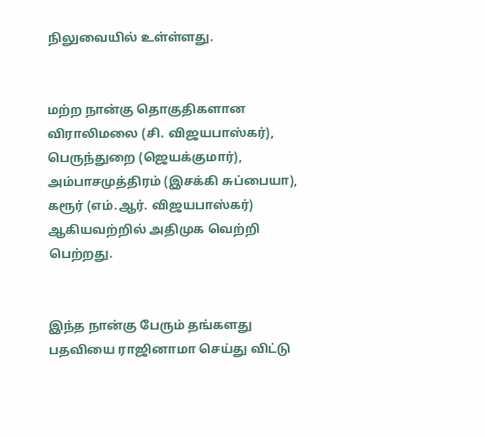நிலுவையில் உள்ள்ளது.


மற்ற நான்கு தொகுதிகளான விராலிமலை (சி. விஜயபாஸ்கர்), பெருந்துறை (ஜெயக்குமார்), அம்பாசமுத்திரம் (இசக்கி சுப்பையா), கரூர் (எம்.ஆர். விஜயபாஸ்கர்) ஆகியவற்றில் அதிமுக வெற்றி பெற்றது.


இந்த நான்கு பேரும் தங்களது பதவியை ராஜினாமா செய்து விட்டு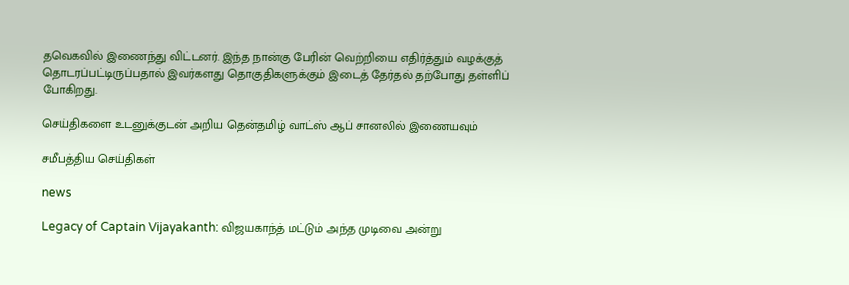தவெகவில் இணைந்து விட்டனர். இந்த நான்கு பேரின் வெற்றியை எதிர்த்தும் வழக்குத் தொடரப்பட்டிருப்பதால் இவர்களது தொகுதிகளுக்கும் இடைத் தேர்தல் தற்போது தள்ளிப் போகிறது.

செய்திகளை உடனுக்குடன் அறிய தென்தமிழ் வாட்ஸ் ஆப் சானலில் இணையவும்

சமீபத்திய செய்திகள்

news

Legacy of Captain Vijayakanth: விஜயகாந்த் மட்டும் அந்த முடிவை அன்று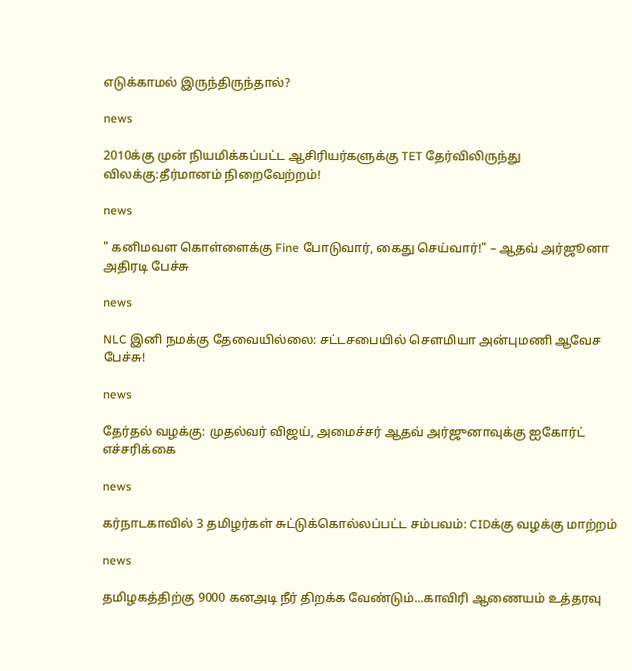எடுக்காமல் இருந்திருந்தால்?

news

2010க்கு முன் நியமிக்கப்பட்ட ஆசிரியர்களுக்கு TET தேர்விலிருந்து விலக்கு:தீர்மானம் நிறைவேற்றம்!

news

" கனிமவள கொள்ளைக்கு Fine போடுவார், கைது செய்வார்!" – ஆதவ் அர்ஜூனா அதிரடி பேச்சு

news

NLC இனி நமக்கு தேவையில்லை: சட்டசபையில் சௌமியா அன்புமணி ஆவேச பேச்சு!

news

தேர்தல் வழக்கு: முதல்வர் விஜய், அமைச்சர் ஆதவ் அர்ஜுனாவுக்கு ஐகோர்ட் எச்சரிக்கை

news

கர்நாடகாவில் 3 தமிழர்கள் சுட்டுக்கொல்லப்பட்ட சம்பவம்: CIDக்கு வழக்கு மாற்றம்

news

தமிழகத்திற்கு 9000 கனஅடி நீர் திறக்க வேண்டும்...காவிரி ஆணையம் உத்தரவு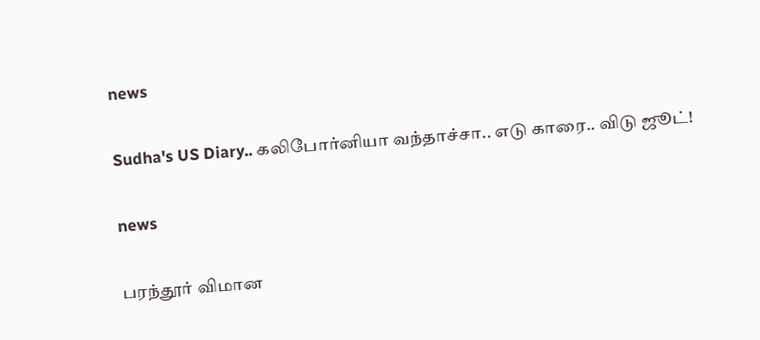news

Sudha's US Diary.. கலிபோர்னியா வந்தாச்சா.. எடு காரை.. விடு ஜூட்!

news

பரந்தூர் விமான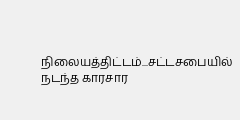நிலையத்திட்டம்...சட்டசபையில் நடந்த காரசார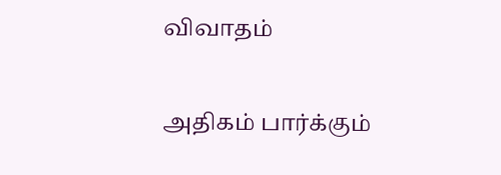விவாதம்

அதிகம் பார்க்கும்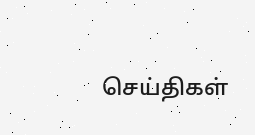செய்திகள்